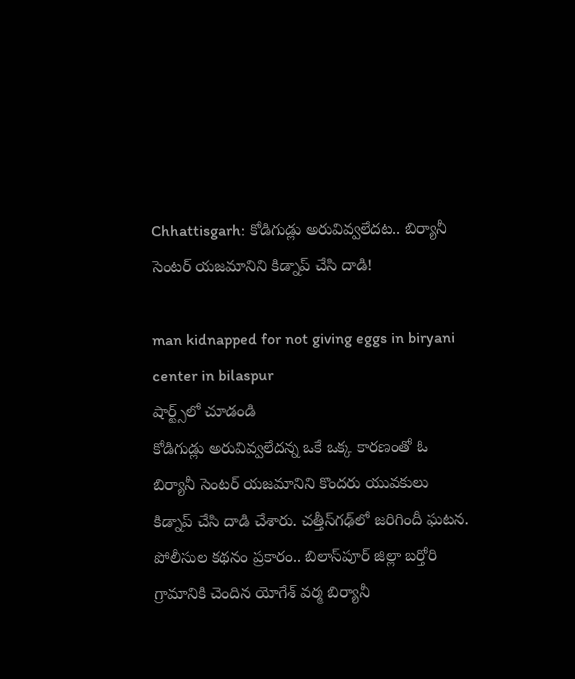Chhattisgarh: కోడిగుడ్లు అరువివ్వలేదట.. బిర్యానీ సెంటర్ యజమానిని కిడ్నాప్ చేసి దాడి!

man kidnapped for not giving eggs in biryani center in bilaspur
షార్ట్స్‌లో చూడండి
కోడిగుడ్లు అరువివ్వలేదన్న ఒకే ఒక్క కారణంతో ఓ బిర్యానీ సెంటర్ యజమానిని కొందరు యువకులు కిడ్నాప్ చేసి దాడి చేశారు. చత్తీస్‌గఢ్‌లో జరిగిందీ ఘటన. పోలీసుల కథనం ప్రకారం.. బిలాస్‌పూర్ జిల్లా బర్తోరి గ్రామానికి చెందిన యోగేశ్ వర్మ బిర్యానీ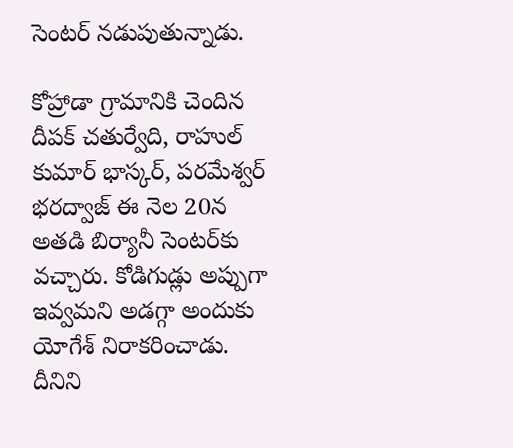సెంటర్ నడుపుతున్నాడు.

కోహ్రాడా గ్రామానికి చెందిన దీపక్ చతుర్వేది, రాహుల్ కుమార్ భాస్కర్, పరమేశ్వర్ భరద్వాజ్ ఈ నెల 20న అతడి బిర్యానీ సెంటర్‌కు వచ్చారు. కోడిగుడ్లు అప్పుగా ఇవ్వమని అడగ్గా అందుకు యోగేశ్ నిరాకరించాడు. దీనిని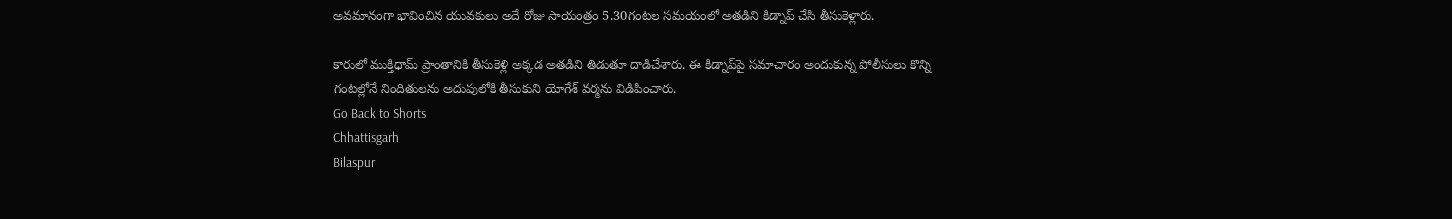అవమానంగా భావించిన యువకులు అదే రోజు సాయంత్రం 5.30గంటల సమయంలో అతడిని కిడ్నాప్ చేసి తీసుకెళ్లారు.

కారులో ముక్తిధామ్ ప్రాంతానికి తీసుకెళ్లి అక్కడ అతడిని తిడుతూ దాడిచేశారు. ఈ కిడ్నాప్‌పై సమాచారం అందుకున్న పోలీసులు కొన్ని గంటల్లోనే నిందితులను అదుపులోకి తీసుకుని యోగేశ్‌ వర్మను విడిపించారు.
Go Back to Shorts
Chhattisgarh
Bilaspur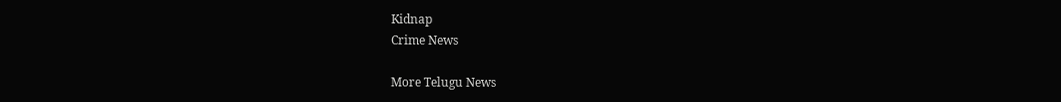Kidnap
Crime News

More Telugu News